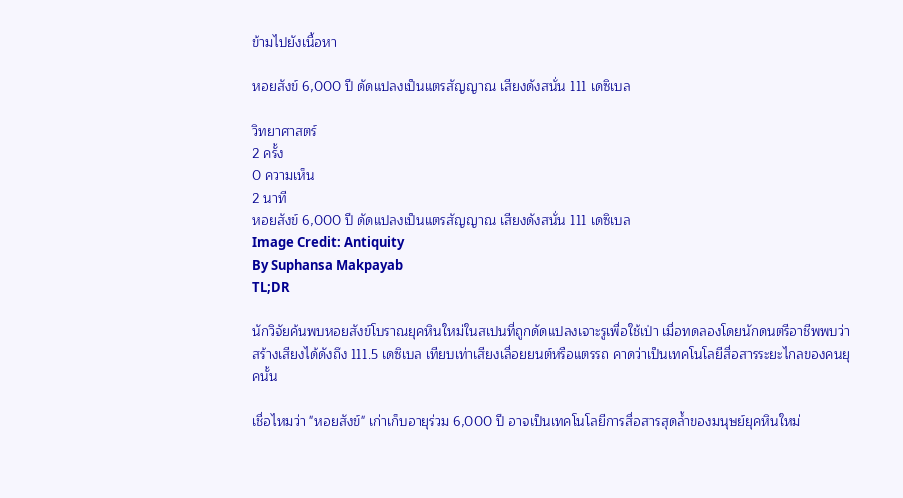ข้ามไปยังเนื้อหา

หอยสังข์ 6,000 ปี ดัดแปลงเป็นแตรสัญญาณ เสียงดังสนั่น 111 เดซิเบล

วิทยาศาสตร์
2 ครั้ง
0 ความเห็น
2 นาที
หอยสังข์ 6,000 ปี ดัดแปลงเป็นแตรสัญญาณ เสียงดังสนั่น 111 เดซิเบล
Image Credit: Antiquity
By Suphansa Makpayab
TL;DR

นักวิจัยค้นพบหอยสังข์โบราณยุคหินใหม่ในสเปนที่ถูกดัดแปลงเจาะรูเพื่อใช้เป่า เมื่อทดลองโดยนักดนตรีอาชีพพบว่าสร้างเสียงได้ดังถึง 111.5 เดซิเบล เทียบเท่าเสียงเลื่อยยนต์หรือแตรรถ คาดว่าเป็นเทคโนโลยีสื่อสารระยะไกลของคนยุคนั้น

เชื่อไหมว่า "หอยสังข์" เก่าเก็บอายุร่วม 6,000 ปี อาจเป็นเทคโนโลยีการสื่อสารสุดล้ำของมนุษย์ยุคหินใหม่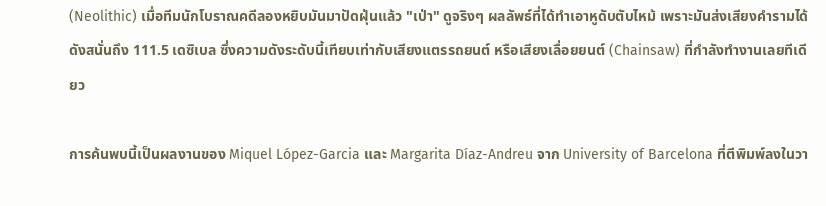(Neolithic) เมื่อทีมนักโบราณคดีลองหยิบมันมาปัดฝุ่นแล้ว "เป่า" ดูจริงๆ ผลลัพธ์ที่ได้ทำเอาหูดับตับไหม้ เพราะมันส่งเสียงคำรามได้ดังสนั่นถึง 111.5 เดซิเบล ซึ่งความดังระดับนี้เทียบเท่ากับเสียงแตรรถยนต์ หรือเสียงเลื่อยยนต์ (Chainsaw) ที่กำลังทำงานเลยทีเดียว

การค้นพบนี้เป็นผลงานของ Miquel López-Garcia และ Margarita Díaz-Andreu จาก University of Barcelona ที่ตีพิมพ์ลงในวา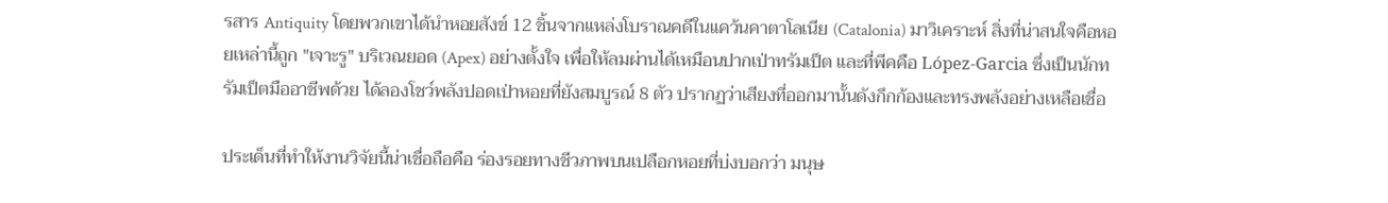รสาร Antiquity โดยพวกเขาได้นำหอยสังข์ 12 ชิ้นจากแหล่งโบราณคดีในแคว้นคาตาโลเนีย (Catalonia) มาวิเคราะห์ สิ่งที่น่าสนใจคือหอยเหล่านี้ถูก "เจาะรู" บริเวณยอด (Apex) อย่างตั้งใจ เพื่อให้ลมผ่านได้เหมือนปากเป่าทรัมเป็ต และที่พีคคือ López-Garcia ซึ่งเป็นนักทรัมเป็ตมืออาชีพด้วย ได้ลองโชว์พลังปอดเป่าหอยที่ยังสมบูรณ์ 8 ตัว ปรากฏว่าเสียงที่ออกมานั้นดังกึกก้องและทรงพลังอย่างเหลือเชื่อ

ประเด็นที่ทำให้งานวิจัยนี้น่าเชื่อถือคือ ร่องรอยทางชีวภาพบนเปลือกหอยที่บ่งบอกว่า มนุษ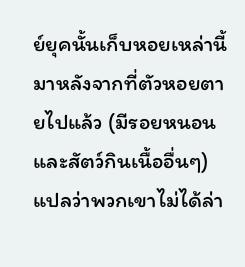ย์ยุคนั้นเก็บหอยเหล่านี้มาหลังจากที่ตัวหอยตายไปแล้ว (มีรอยหนอนและสัตว์กินเนื้ออื่นๆ) แปลว่าพวกเขาไม่ได้ล่า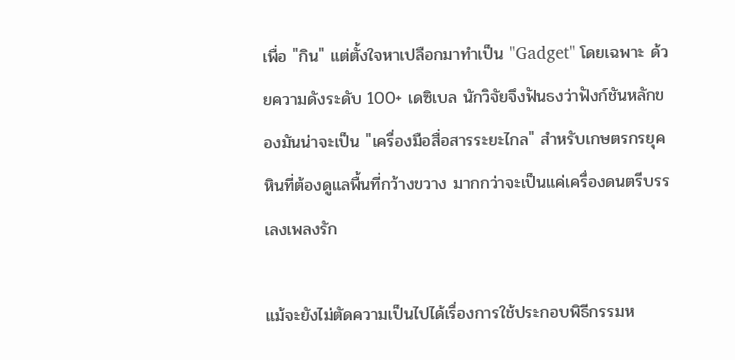เพื่อ "กิน" แต่ตั้งใจหาเปลือกมาทำเป็น "Gadget" โดยเฉพาะ ด้วยความดังระดับ 100+ เดซิเบล นักวิจัยจึงฟันธงว่าฟังก์ชันหลักของมันน่าจะเป็น "เครื่องมือสื่อสารระยะไกล" สำหรับเกษตรกรยุคหินที่ต้องดูแลพื้นที่กว้างขวาง มากกว่าจะเป็นแค่เครื่องดนตรีบรรเลงเพลงรัก

แม้จะยังไม่ตัดความเป็นไปได้เรื่องการใช้ประกอบพิธีกรรมห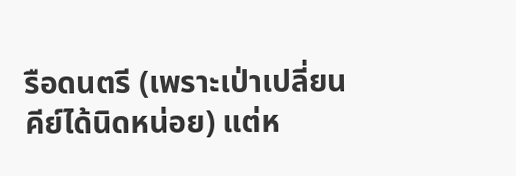รือดนตรี (เพราะเป่าเปลี่ยนคีย์ได้นิดหน่อย) แต่ห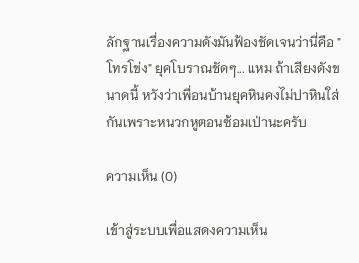ลักฐานเรื่องความดังมันฟ้องชัดเจนว่านี่คือ "โทรโข่ง" ยุคโบราณชัดๆ... แหม ถ้าเสียงดังขนาดนี้ หวังว่าเพื่อนบ้านยุคหินคงไม่ปาหินใส่กันเพราะหนวกหูตอนซ้อมเป่านะครับ

ความเห็น (0)

เข้าสู่ระบบเพื่อแสดงความเห็น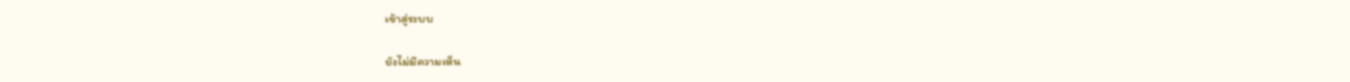เข้าสู่ระบบ

ยังไม่มีความเห็น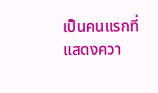เป็นคนแรกที่แสดงควา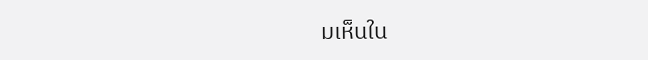มเห็นใน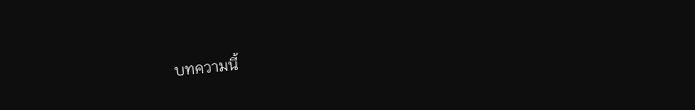บทความนี้